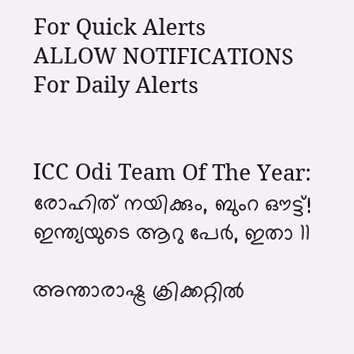For Quick Alerts
ALLOW NOTIFICATIONS
For Daily Alerts


ICC Odi Team Of The Year: രോഹിത് നയിക്കും, ബുംറ ഔട്ട്! ഇന്ത്യയുടെ ആറു പേര്‍, ഇതാ 11

അന്താരാഷ്ട്ര ക്രിക്കറ്റില്‍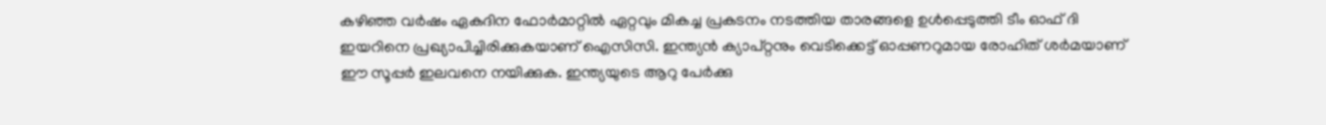കഴിഞ്ഞ വര്‍ഷം ഏകദിന ഫോര്‍മാറ്റില്‍ ഏറ്റവും മികച്ച പ്രകടനം നടത്തിയ താരങ്ങളെ ഉള്‍പ്പെടുത്തി ടീം ഓഫ് ദി ഇയറിനെ പ്രഖ്യാപിച്ചിരിക്കുകയാണ് ഐസിസി. ഇന്ത്യന്‍ ക്യാപ്റ്റനും വെടിക്കെട്ട് ഓപ്പണറുമായ രോഹിത് ശര്‍മയാണ് ഈ സൂപ്പര്‍ ഇലവനെ നയിക്കുക. ഇന്ത്യയുടെ ആറു പേര്‍ക്കു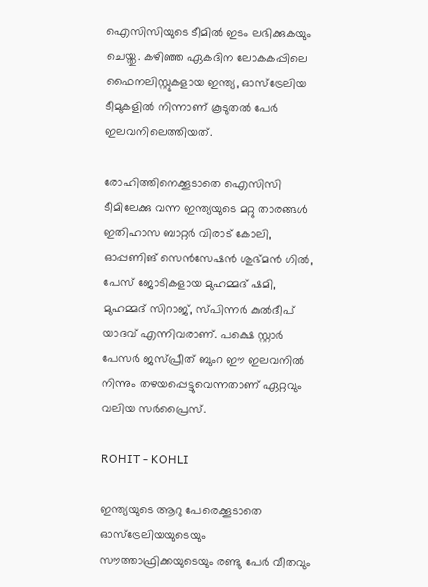ഐസിസിയുടെ ടീമില്‍ ഇടം ലഭിക്കുകയും ചെയ്തു. കഴിഞ്ഞ ഏകദിന ലോകകപ്പിലെ ഫൈനലിസ്റ്റുകളായ ഇന്ത്യ, ഓസ്‌ട്രേലിയ ടീമുകളില്‍ നിന്നാണ് കൂടുതല്‍ പേര്‍ ഇലവനിലെത്തിയത്.

രോഹിത്തിനെക്കൂടാതെ ഐസിസി ടീമിലേക്കു വന്ന ഇന്ത്യയുടെ മറ്റു താരങ്ങള്‍ ഇതിഹാസ ബാറ്റര്‍ വിരാട് കോലി, ഓപ്പണിങ് സെന്‍സേഷന്‍ ശുഭ്മന്‍ ഗില്‍, പേസ് ജോടികളായ മുഹമ്മദ് ഷമി, മുഹമ്മദ് സിറാജ്, സ്പിന്നര്‍ കുല്‍ദീപ് യാദവ് എന്നിവരാണ്. പക്ഷെ സ്റ്റാര്‍ പേസര്‍ ജസ്പ്രീത് ബുംറ ഈ ഇലവനില്‍ നിന്നും തഴയപ്പെട്ടുവെന്നതാണ് ഏറ്റവും വലിയ സര്‍പ്രൈസ്.

ROHIT - KOHLI

ഇന്ത്യയുടെ ആറു പേരെക്കൂടാതെ ഓസ്‌ട്രേലിയയുടെയും സൗത്താഫ്രിക്കയുടെയും രണ്ടു പേര്‍ വീതവും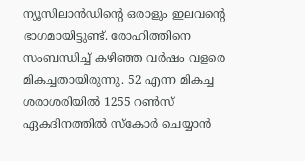ന്യൂസിലാന്‍ഡിന്റെ ഒരാളും ഇലവന്റെ ഭാഗമായിട്ടുണ്ട്. രോഹിത്തിനെ സംബന്ധിച്ച് കഴിഞ്ഞ വര്‍ഷം വളരെ മികച്ചതായിരുന്നു. 52 എന്ന മികച്ച ശരാശരിയില്‍ 1255 റണ്‍സ് ഏകദിനത്തില്‍ സ്‌കോര്‍ ചെയ്യാന്‍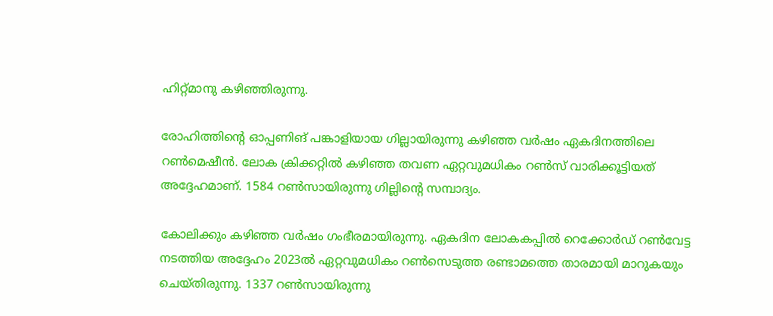ഹിറ്റ്മാനു കഴിഞ്ഞിരുന്നു.

രോഹിത്തിന്റെ ഓപ്പണിങ് പങ്കാളിയായ ഗില്ലായിരുന്നു കഴിഞ്ഞ വര്‍ഷം ഏകദിനത്തിലെ റണ്‍മെഷീന്‍. ലോക ക്രിക്കറ്റില്‍ കഴിഞ്ഞ തവണ ഏറ്റവുമധികം റണ്‍സ് വാരിക്കൂട്ടിയത് അദ്ദേഹമാണ്. 1584 റണ്‍സായിരുന്നു ഗില്ലിന്റെ സമ്പാദ്യം.

കോലിക്കും കഴിഞ്ഞ വര്‍ഷം ഗംഭീരമായിരുന്നു. ഏകദിന ലോകകപ്പില്‍ റെക്കോര്‍ഡ് റണ്‍വേട്ട നടത്തിയ അദ്ദേഹം 2023ല്‍ ഏറ്റവുമധികം റണ്‍സെടുത്ത രണ്ടാമത്തെ താരമായി മാറുകയും ചെയ്തിരുന്നു. 1337 റണ്‍സായിരുന്നു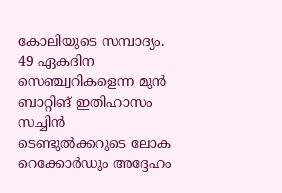കോലിയുടെ സമ്പാദ്യം. 49 ഏകദിന സെഞ്ച്വറികളെന്ന മുന്‍ ബാറ്റിങ് ഇതിഹാസം സച്ചിന്‍ ടെണ്ടുല്‍ക്കറുടെ ലോക റെക്കോര്‍ഡും അദ്ദേഹം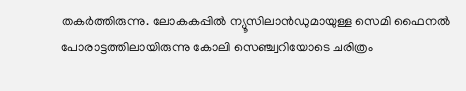തകര്‍ത്തിരുന്നു. ലോകകപ്പില്‍ ന്യൂസിലാന്‍ഡുമായുള്ള സെമി ഫൈനല്‍ പോരാട്ടത്തിലായിരുന്നു കോലി സെഞ്ച്വറിയോടെ ചരിത്രം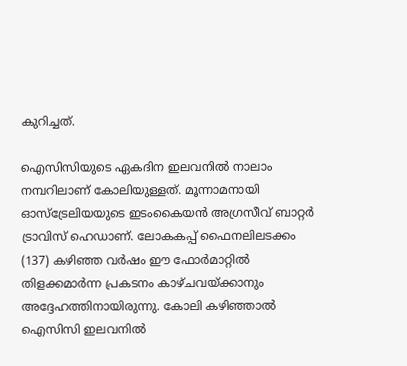കുറിച്ചത്.

ഐസിസിയുടെ ഏകദിന ഇലവനില്‍ നാലാം നമ്പറിലാണ് കോലിയുള്ളത്. മൂന്നാമനായി ഓസ്‌ട്രേലിയയുടെ ഇടംകൈയന്‍ അഗ്രസീവ് ബാറ്റര്‍ ട്രാവിസ് ഹെഡാണ്. ലോകകപ്പ് ഫൈനലിലടക്കം (137) കഴിഞ്ഞ വര്‍ഷം ഈ ഫോര്‍മാറ്റില്‍ തിളക്കമാര്‍ന്ന പ്രകടനം കാഴ്ചവയ്ക്കാനും അദ്ദേഹത്തിനായിരുന്നു. കോലി കഴിഞ്ഞാല്‍ ഐസിസി ഇലവനില്‍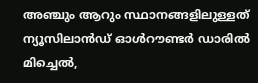അഞ്ചും ആറും സ്ഥാനങ്ങളിലുള്ളത് ന്യൂസിലാന്‍ഡ് ഓള്‍റൗണ്ടര്‍ ഡാരില്‍ മിച്ചെല്‍,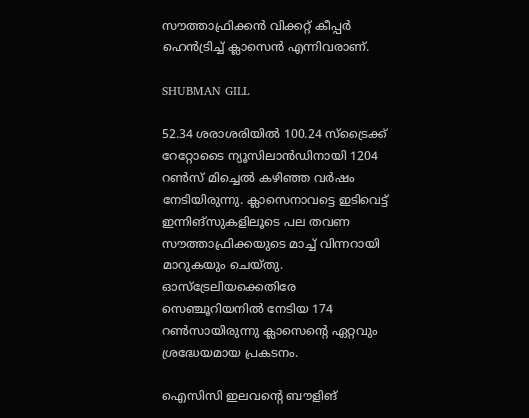സൗത്താഫ്രിക്കന്‍ വിക്കറ്റ് കീപ്പര്‍ ഹെന്‍ട്രിച്ച് ക്ലാസെന്‍ എന്നിവരാണ്.

SHUBMAN GILL

52.34 ശരാശരിയില്‍ 100.24 സ്‌ട്രൈക്ക് റേറ്റോടൈ ന്യൂസിലാന്‍ഡിനായി 1204 റണ്‍സ് മിച്ചെല്‍ കഴിഞ്ഞ വര്‍ഷം നേടിയിരുന്നു. ക്ലാസെനാവട്ടെ ഇടിവെട്ട് ഇന്നിങ്‌സുകളിലൂടെ പല തവണ സൗത്താഫ്രിക്കയുടെ മാച്ച് വിന്നറായി മാറുകയും ചെയ്തു. ഓസ്‌ട്രേലിയക്കെതിരേ സെഞ്ചൂറിയനില്‍ നേടിയ 174 റണ്‍സായിരുന്നു ക്ലാസെന്റെ ഏറ്റവും ശ്രദ്ധേയമായ പ്രകടനം.

ഐസിസി ഇലവന്റെ ബൗളിങ്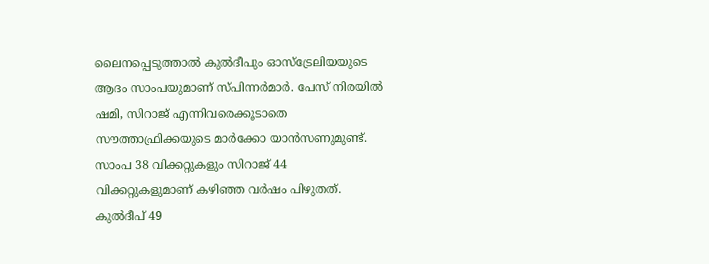ലൈനപ്പെടുത്താല്‍ കുല്‍ദീപും ഓസ്‌ട്രേലിയയുടെ ആദം സാംപയുമാണ് സ്പിന്നര്‍മാര്‍. പേസ് നിരയില്‍ ഷമി, സിറാജ് എന്നിവരെക്കൂടാതെ സൗത്താഫ്രിക്കയുടെ മാര്‍ക്കോ യാന്‍സണുമുണ്ട്. സാംപ 38 വിക്കറ്റുകളും സിറാജ് 44 വിക്കറ്റുകളുമാണ് കഴിഞ്ഞ വര്‍ഷം പിഴുതത്. കുല്‍ദീപ് 49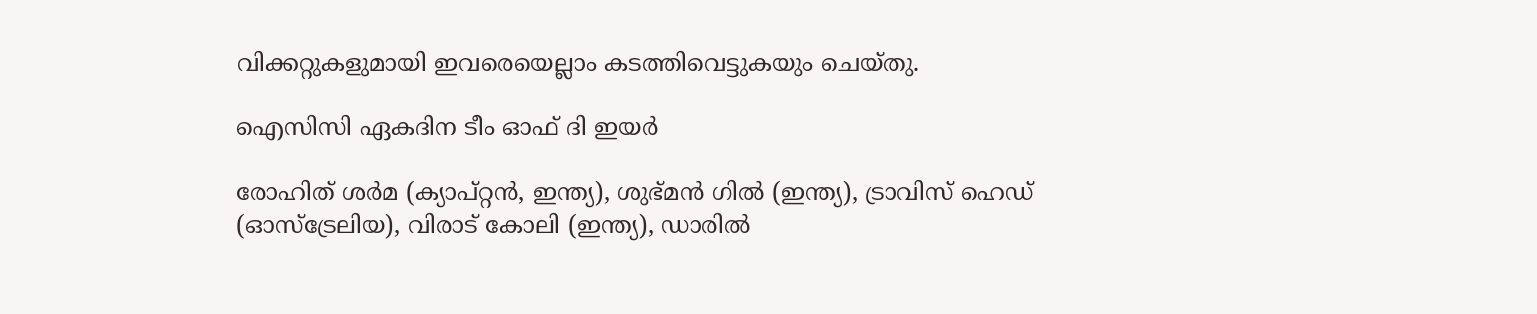വിക്കറ്റുകളുമായി ഇവരെയെല്ലാം കടത്തിവെട്ടുകയും ചെയ്തു.

ഐസിസി ഏകദിന ടീം ഓഫ് ദി ഇയര്‍

രോഹിത് ശര്‍മ (ക്യാപ്റ്റന്‍, ഇന്ത്യ), ശുഭ്മന്‍ ഗില്‍ (ഇന്ത്യ), ട്രാവിസ് ഹെഡ് (ഓസ്‌ട്രേലിയ), വിരാട് കോലി (ഇന്ത്യ), ഡാരില്‍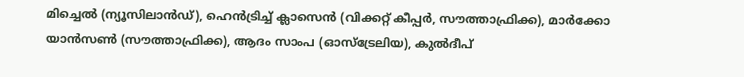മിച്ചെല്‍ (ന്യൂസിലാന്‍ഡ്), ഹെന്‍ട്രിച്ച് ക്ലാസെന്‍ (വിക്കറ്റ് കീപ്പര്‍, സൗത്താഫ്രിക്ക), മാര്‍ക്കോ യാന്‍സണ്‍ (സൗത്താഫ്രിക്ക), ആദം സാംപ (ഓസ്‌ട്രേലിയ), കുല്‍ദീപ്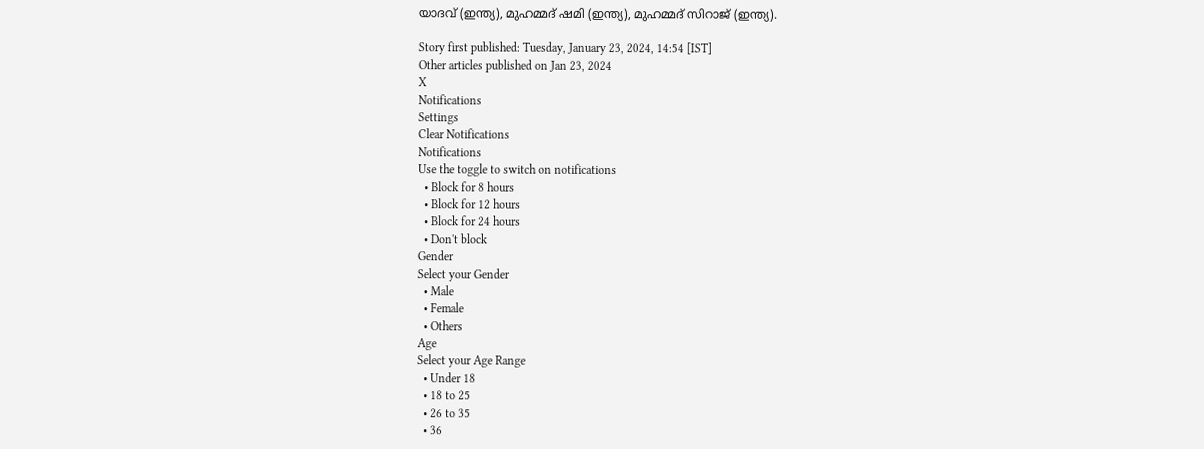യാദവ് (ഇന്ത്യ), മുഹമ്മദ് ഷമി (ഇന്ത്യ), മുഹമ്മദ് സിറാജ് (ഇന്ത്യ).

Story first published: Tuesday, January 23, 2024, 14:54 [IST]
Other articles published on Jan 23, 2024
X
Notifications
Settings
Clear Notifications
Notifications
Use the toggle to switch on notifications
  • Block for 8 hours
  • Block for 12 hours
  • Block for 24 hours
  • Don't block
Gender
Select your Gender
  • Male
  • Female
  • Others
Age
Select your Age Range
  • Under 18
  • 18 to 25
  • 26 to 35
  • 36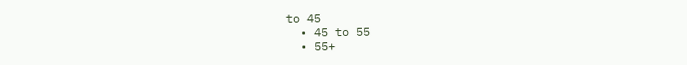to 45
  • 45 to 55
  • 55+